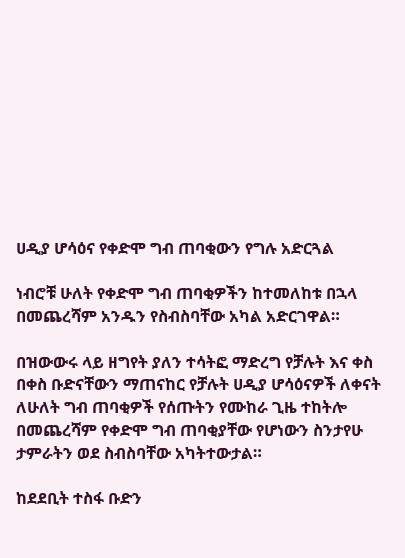ሀዲያ ሆሳዕና የቀድሞ ግብ ጠባቂውን የግሉ አድርጓል

ነብሮቹ ሁለት የቀድሞ ግብ ጠባቂዎችን ከተመለከቱ በኋላ በመጨረሻም አንዱን የስብስባቸው አካል አድርገዋል።

በዝውውሩ ላይ ዘግየት ያለን ተሳትፎ ማድረግ የቻሉት እና ቀስ በቀስ ቡድናቸውን ማጠናከር የቻሉት ሀዲያ ሆሳዕናዎች ለቀናት ለሁለት ግብ ጠባቂዎች የሰጡትን የሙከራ ጊዜ ተከትሎ በመጨረሻም የቀድሞ ግብ ጠባቂያቸው የሆነውን ስንታየሁ ታምራትን ወደ ስብስባቸው አካትተውታል።

ከደደቢት ተስፋ ቡድን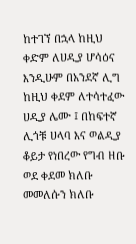ከተገኘ በኋላ ከዚህ ቀድም ለሀዲያ ሆሳዕና እንዲሁም በአንደኛ ሊግ ከዚህ ቀደም ለተሳተፈው ሀዲያ ሌሙ ፤ በከፍተኛ ሊጎቹ ሀላባ እና ወልዲያ ቆይታ የነበረው የግብ ዘቡ ወደ ቀደመ ክለቡ መመለሱን ክለቡ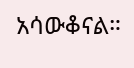አሳውቆናል።